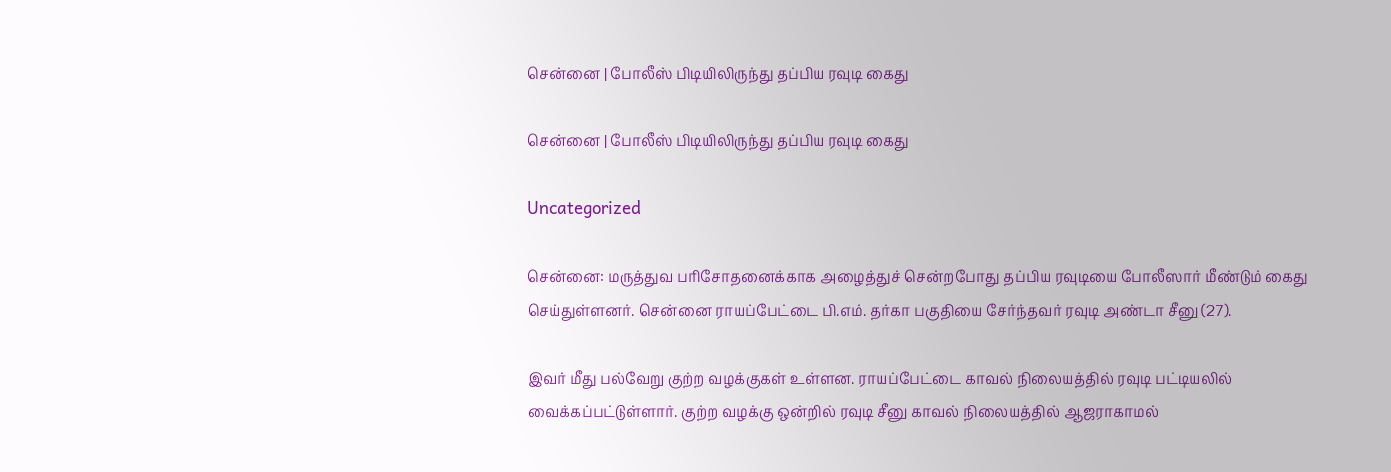சென்னை | போலீஸ் பிடியிலிருந்து தப்பிய ரவுடி கைது

சென்னை | போலீஸ் பிடியிலிருந்து தப்பிய ரவுடி கைது

Uncategorized

சென்னை: மருத்துவ பரிசோதனைக்காக அழைத்துச் சென்றபோது தப்பிய ரவுடியை போலீஸார் மீண்டும் கைது செய்துள்ளனர். சென்னை ராயப்பேட்டை பி.எம். தர்கா பகுதியை சேர்ந்தவர் ரவுடி அண்டா சீனு (27).

இவர் மீது பல்வேறு குற்ற வழக்குகள் உள்ளன. ராயப்பேட்டை காவல் நிலையத்தில் ரவுடி பட்டியலில் வைக்கப்பட்டுள்ளார். குற்ற வழக்கு ஒன்றில் ரவுடி சீனு காவல் நிலையத்தில் ஆஜராகாமல்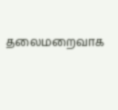தலைமறைவாக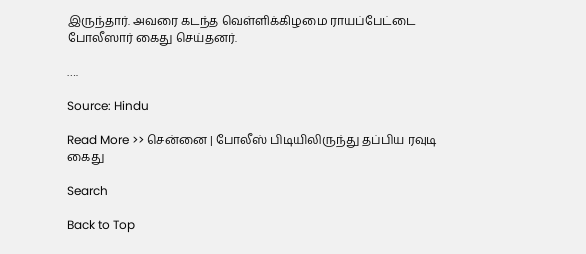இருந்தார். அவரை கடந்த வெள்ளிக்கிழமை ராயப்பேட்டை போலீஸார் கைது செய்தனர்.

….

Source: Hindu

Read More >> சென்னை | போலீஸ் பிடியிலிருந்து தப்பிய ரவுடி கைது

Search

Back to Top